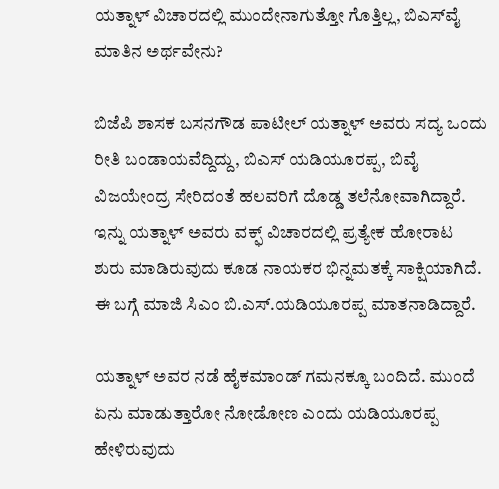ಯತ್ನಾಳ್‌ ವಿಚಾರದಲ್ಲಿ ಮುಂದೇನಾಗುತ್ತೋ ಗೊತ್ತಿಲ್ಲ, ಬಿಎಸ್‌ವೈ ಮಾತಿನ ಅರ್ಥವೇನು?

ಬಿಜೆಪಿ ಶಾಸಕ ಬಸನಗೌಡ ಪಾಟೀಲ್ ಯತ್ನಾಳ್ ಅವರು ಸದ್ಯ ಒಂದು ರೀತಿ ಬಂಡಾಯವೆದ್ದಿದ್ದು, ಬಿಎಸ್‌ ಯಡಿಯೂರಪ್ಪ, ಬಿವೈ ವಿಜಯೇಂದ್ರ ಸೇರಿದಂತೆ ಹಲವರಿಗೆ ದೊಡ್ಡ ತಲೆನೋವಾಗಿದ್ದಾರೆ. ಇನ್ನು ಯತ್ನಾಳ್‌ ಅವರು ವಕ್ಫ್‌ ವಿಚಾರದಲ್ಲಿ ಪ್ರತ್ಯೇಕ ಹೋರಾಟ ಶುರು ಮಾಡಿರುವುದು ಕೂಡ ನಾಯಕರ ಭಿನ್ನಮತಕ್ಕೆ ಸಾಕ್ಷಿಯಾಗಿದೆ. ಈ ಬಗ್ಗೆ ಮಾಜಿ ಸಿಎಂ ಬಿ.ಎಸ್.ಯಡಿಯೂರಪ್ಪ ಮಾತನಾಡಿದ್ದಾರೆ.

ಯತ್ನಾಳ್‌ ಅವರ ನಡೆ ಹೈಕಮಾಂಡ್ ಗಮನಕ್ಕೂ ಬಂದಿದೆ. ಮುಂದೆ ಏನು ಮಾಡುತ್ತಾರೋ ನೋಡೋಣ ಎಂದು ಯಡಿಯೂರಪ್ಪ ಹೇಳಿರುವುದು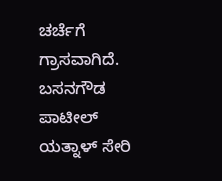ಚರ್ಚೆಗೆ ಗ್ರಾಸವಾಗಿದೆ. ಬಸನಗೌಡ ಪಾಟೀಲ್ ಯತ್ನಾಳ್ ಸೇರಿ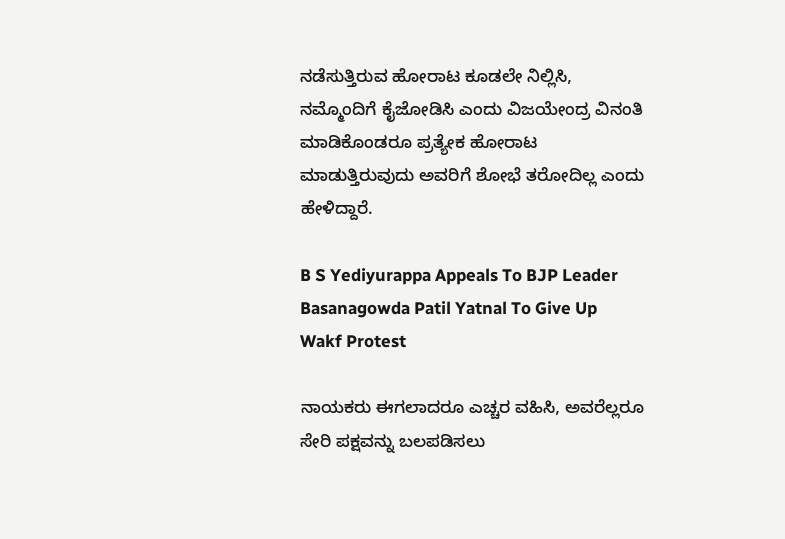ನಡೆಸುತ್ತಿರುವ ಹೋರಾಟ ಕೂಡಲೇ ನಿಲ್ಲಿಸಿ, ನಮ್ಮೊಂದಿಗೆ ಕೈಜೋಡಿಸಿ ಎಂದು ವಿಜಯೇಂದ್ರ ವಿನಂತಿ ಮಾಡಿಕೊಂಡರೂ ಪ್ರತ್ಯೇಕ ಹೋರಾಟ ಮಾಡುತ್ತಿರುವುದು ಅವರಿಗೆ ಶೋಭೆ ತರೋದಿಲ್ಲ ಎಂದು ಹೇಳಿದ್ದಾರೆ.

B S Yediyurappa Appeals To BJP Leader Basanagowda Patil Yatnal To Give Up Wakf Protest

ನಾಯಕರು ಈಗಲಾದರೂ ಎಚ್ಚರ ವಹಿಸಿ, ಅವರೆಲ್ಲರೂ ಸೇರಿ ಪಕ್ಷವನ್ನು ಬಲಪಡಿಸಲು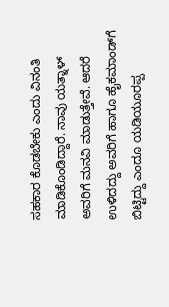ಸಹಕಾರ ಕೊಡಬೇಕು ಎಂದು ವಿನಂತಿ ಮಾಡಿಕೊಂಡಿದ್ದಾರೆ. ನಾವು ಯತ್ನಾಳ್‌ ಅವರಿಗೆ ಮನವಿ ಮಾಡುತ್ತೇವೆ. ಆದರೆ ಉಳಿದದ್ದು ಅವರಿಗೆ ಹಾಗೂ ಹೈಕಮಾಂಡ್‌ಗೆ ಬಿಟ್ಟಿದ್ದು ಎಂದೂ ಯಡಿಯೂರಪ್ಪ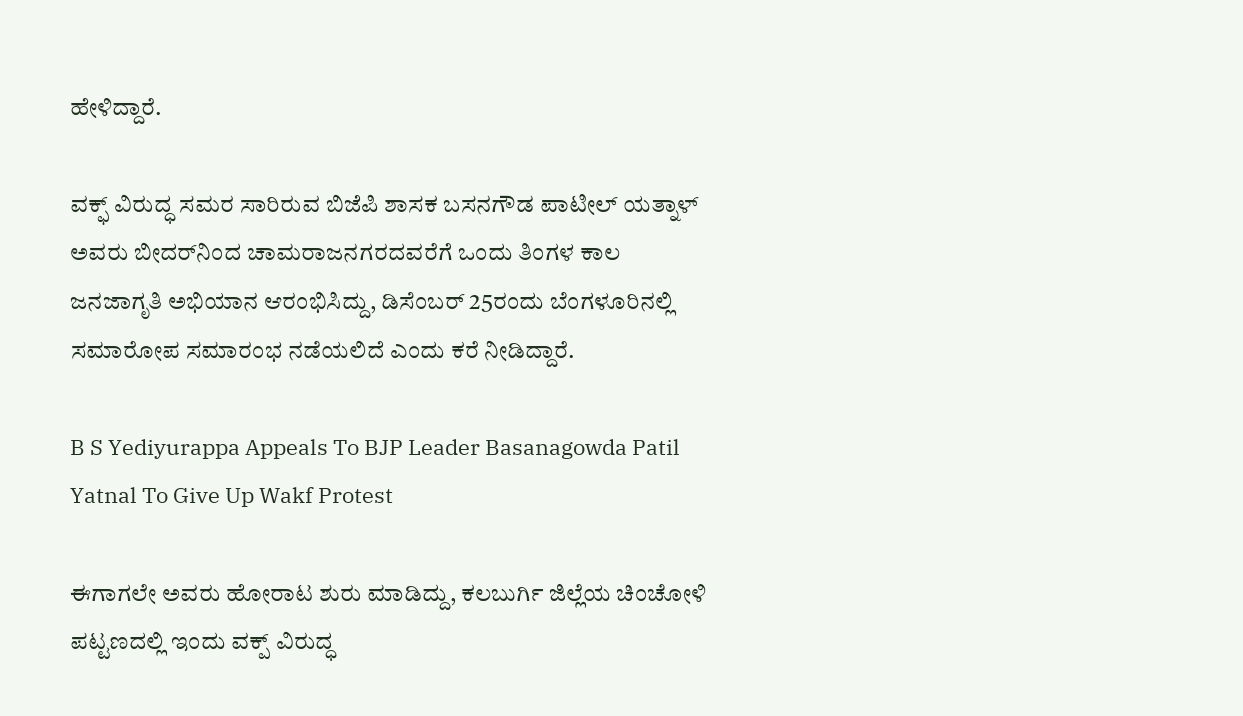ಹೇಳಿದ್ದಾರೆ.

ವಕ್ಫ್‌ ವಿರುದ್ಧ ಸಮರ ಸಾರಿರುವ ಬಿಜೆಪಿ ಶಾಸಕ ಬಸನಗೌಡ ಪಾಟೀಲ್‌ ಯತ್ನಾಳ್‌ ಅವರು ಬೀದರ್‌ನಿಂದ ಚಾಮರಾಜನಗರದವರೆಗೆ ಒಂದು ತಿಂಗಳ ಕಾಲ ಜನಜಾಗೃತಿ ಅಭಿಯಾನ ಆರಂಭಿಸಿದ್ದು, ಡಿಸೆಂಬರ್ 25ರಂದು ಬೆಂಗಳೂರಿನಲ್ಲಿ ಸಮಾರೋಪ ಸಮಾರಂಭ ನಡೆಯಲಿದೆ ಎಂದು ಕರೆ ನೀಡಿದ್ದಾರೆ.

B S Yediyurappa Appeals To BJP Leader Basanagowda Patil Yatnal To Give Up Wakf Protest

ಈಗಾಗಲೇ ಅವರು ಹೋರಾಟ ಶುರು ಮಾಡಿದ್ದು, ಕಲಬುರ್ಗಿ ಜಿಲ್ಲೆಯ ಚಿಂಚೋಳಿ ಪಟ್ಟಣದಲ್ಲಿ ಇಂದು ವಕ್ಪ್ ವಿರುದ್ಧ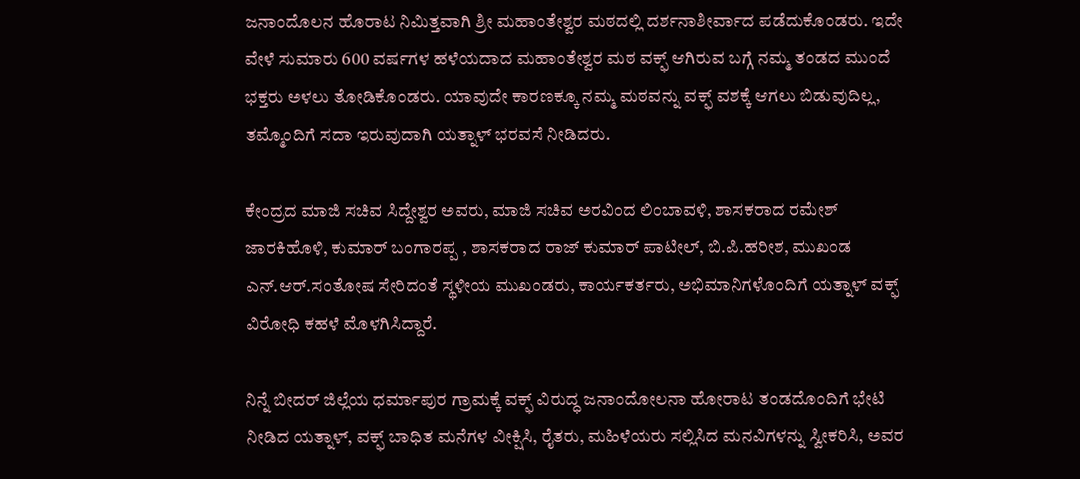ಜನಾಂದೊಲನ ಹೊರಾಟ ನಿಮಿತ್ತವಾಗಿ ಶ್ರೀ ಮಹಾಂತೇಶ್ವರ ಮಠದಲ್ಲಿ ದರ್ಶನಾಶೀರ್ವಾದ ಪಡೆದುಕೊಂಡರು. ಇದೇ ವೇಳೆ ಸುಮಾರು 600 ವರ್ಷಗಳ ಹಳೆಯದಾದ ಮಹಾಂತೇಶ್ವರ ಮಠ ವಕ್ಫ್ ಆಗಿರುವ ಬಗ್ಗೆ ನಮ್ಮ ತಂಡದ ಮುಂದೆ ಭಕ್ತರು ಅಳಲು ತೋಡಿಕೊಂಡರು. ಯಾವುದೇ ಕಾರಣಕ್ಕೂ ನಮ್ಮ ಮಠವನ್ನು ವಕ್ಫ್ ವಶಕ್ಕೆ ಆಗಲು ಬಿಡುವುದಿಲ್ಲ, ತಮ್ಮೊಂದಿಗೆ ಸದಾ ಇರುವುದಾಗಿ ಯತ್ನಾಳ್‌ ಭರವಸೆ ನೀಡಿದರು.

ಕೇಂದ್ರದ ಮಾಜಿ ಸಚಿವ ಸಿದ್ದೇಶ್ವರ ಅವರು, ಮಾಜಿ ಸಚಿವ ಅರವಿಂದ ಲಿಂಬಾವಳಿ, ಶಾಸಕರಾದ ರಮೇಶ್ ಜಾರಕಿಹೊಳಿ, ಕುಮಾರ್ ಬಂಗಾರಪ್ಪ , ಶಾಸಕರಾದ ರಾಜ್ ಕುಮಾರ್ ಪಾಟೀಲ್, ಬಿ.ಪಿ.ಹರೀಶ, ಮುಖಂಡ ಎನ್.ಆರ್.ಸಂತೋಷ ಸೇರಿದಂತೆ ಸ್ಥಳೀಯ ಮುಖಂಡರು, ಕಾರ್ಯಕರ್ತರು, ಅಭಿಮಾನಿಗಳೊಂದಿಗೆ ಯತ್ನಾಳ್‌ ವಕ್ಫ್‌ ವಿರೋಧಿ ಕಹಳೆ ಮೊಳಗಿಸಿದ್ದಾರೆ.

ನಿನ್ನೆ ಬೀದರ್ ಜಿಲ್ಲೆಯ ಧರ್ಮಾಪುರ ಗ್ರಾಮಕ್ಕೆ ವಕ್ಫ್ ವಿರುದ್ಧ ಜನಾಂದೋಲನಾ ಹೋರಾಟ ತಂಡದೊಂದಿಗೆ ಭೇಟಿ ನೀಡಿದ ಯತ್ನಾಳ್‌, ವಕ್ಫ್ ಬಾಧಿತ ಮನೆಗಳ ವೀಕ್ಷಿಸಿ, ರೈತರು, ಮಹಿಳೆಯರು ಸಲ್ಲಿಸಿದ ಮನವಿಗಳನ್ನು ಸ್ವೀಕರಿಸಿ, ಅವರ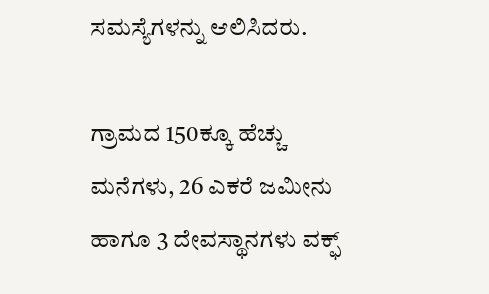ಸಮಸ್ಯೆಗಳನ್ನು ಆಲಿಸಿದರು.

ಗ್ರಾಮದ 150ಕ್ಕೂ ಹೆಚ್ಚು ಮನೆಗಳು, 26 ಎಕರೆ ಜಮೀನು ಹಾಗೂ 3 ದೇವಸ್ಥಾನಗಳು ವಕ್ಫ್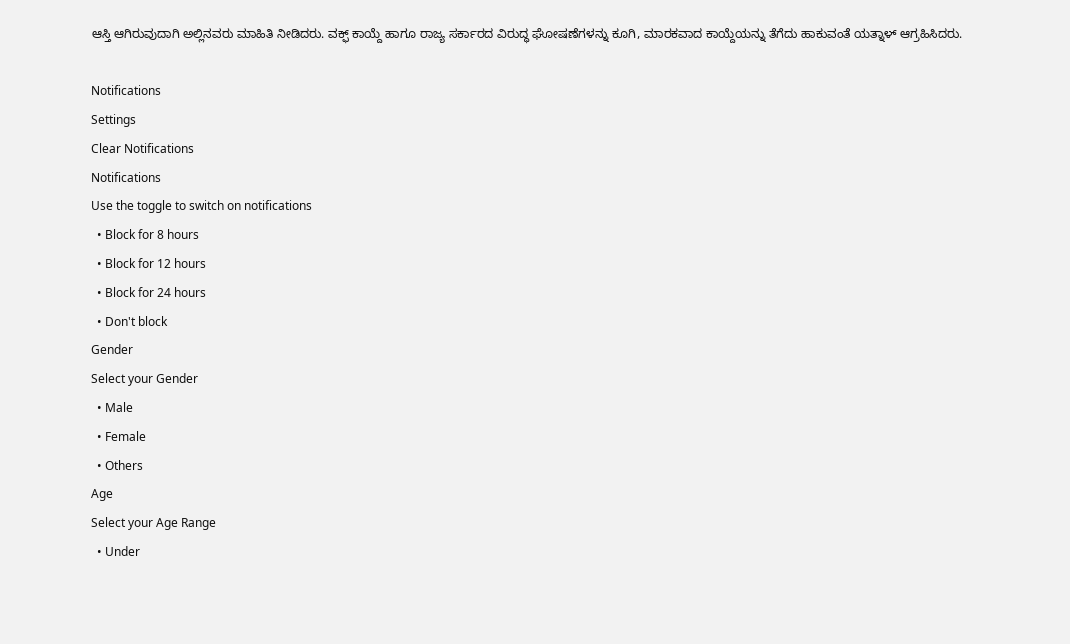ಆಸ್ತಿ ಆಗಿರುವುದಾಗಿ ಅಲ್ಲಿನವರು ಮಾಹಿತಿ ನೀಡಿದರು. ವಕ್ಫ್ ಕಾಯ್ದೆ ಹಾಗೂ ರಾಜ್ಯ ಸರ್ಕಾರದ ವಿರುದ್ಧ ಘೋಷಣೆಗಳನ್ನು ಕೂಗಿ, ಮಾರಕವಾದ ಕಾಯ್ದೆಯನ್ನು ತೆಗೆದು ಹಾಕುವಂತೆ ಯತ್ನಾಳ್‌ ಆಗ್ರಹಿಸಿದರು.

Notifications
Settings
Clear Notifications
Notifications
Use the toggle to switch on notifications
  • Block for 8 hours
  • Block for 12 hours
  • Block for 24 hours
  • Don't block
Gender
Select your Gender
  • Male
  • Female
  • Others
Age
Select your Age Range
  • Under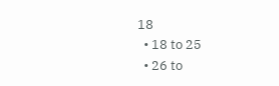18
  • 18 to 25
  • 26 to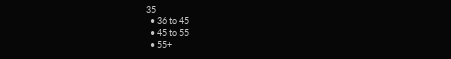35
  • 36 to 45
  • 45 to 55
  • 55+